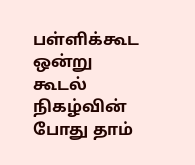பள்ளிக்கூட ஒன்று கூடல் நிகழ்வின் போது தாம்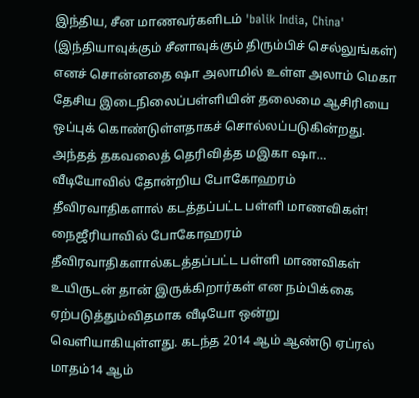இந்திய, சீன மாணவர்களிடம் 'balik India, China' (இந்தியாவுக்கும் சீனாவுக்கும் திரும்பிச் செல்லுங்கள்) எனச் சொன்னதை ஷா அலாமில் உள்ள அலாம் மெகா தேசிய இடைநிலைப்பள்ளியின் தலைமை ஆசிரியை ஒப்புக் கொண்டுள்ளதாகச் சொல்லப்படுகின்றது. அந்தத் தகவலைத் தெரிவித்த மஇகா ஷா…
வீடியோவில் தோன்றிய போகோஹரம் தீவிரவாதிகளால் கடத்தப்பட்ட பள்ளி மாணவிகள்!
நைஜீரியாவில் போகோஹரம் தீவிரவாதிகளால்கடத்தப்பட்ட பள்ளி மாணவிகள் உயிருடன் தான் இருக்கிறார்கள் என நம்பிக்கை ஏற்படுத்தும்விதமாக வீடியோ ஒன்று வெளியாகியுள்ளது. கடந்த 2014 ஆம் ஆண்டு ஏப்ரல் மாதம்14 ஆம்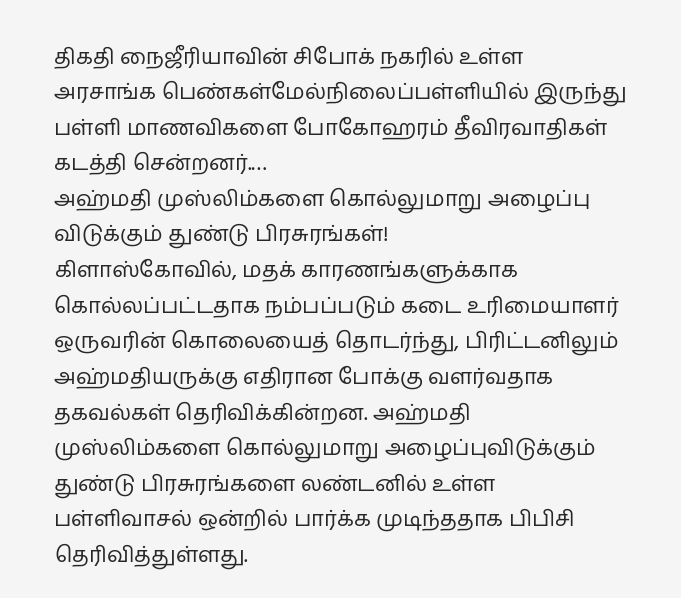திகதி நைஜீரியாவின் சிபோக் நகரில் உள்ள அரசாங்க பெண்கள்மேல்நிலைப்பள்ளியில் இருந்து பள்ளி மாணவிகளை போகோஹரம் தீவிரவாதிகள் கடத்தி சென்றனர்.…
அஹ்மதி முஸ்லிம்களை கொல்லுமாறு அழைப்பு விடுக்கும் துண்டு பிரசுரங்கள்!
கிளாஸ்கோவில், மதக் காரணங்களுக்காக கொல்லப்பட்டதாக நம்பப்படும் கடை உரிமையாளர் ஒருவரின் கொலையைத் தொடர்ந்து, பிரிட்டனிலும் அஹ்மதியருக்கு எதிரான போக்கு வளர்வதாக தகவல்கள் தெரிவிக்கின்றன. அஹ்மதி முஸ்லிம்களை கொல்லுமாறு அழைப்புவிடுக்கும் துண்டு பிரசுரங்களை லண்டனில் உள்ள பள்ளிவாசல் ஒன்றில் பார்க்க முடிந்ததாக பிபிசி தெரிவித்துள்ளது.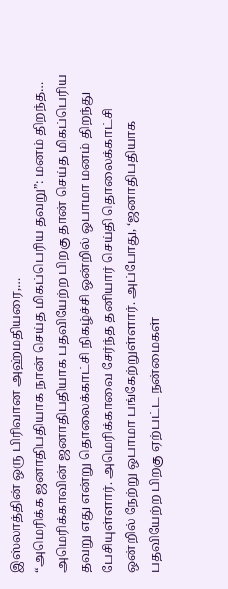இஸ்லாத்தின் ஒரு பிரிவான அஹ்மதியரை,…
“அமெரிக்க ஜனாதிபதியாக நான் செய்த மிகப்பெரிய தவறு”: மனம் திறந்த…
அமெரிக்காவின் ஜனாதிபதியாக பதவியேற்ற பிறகு தான் செய்த மிகப்பெரிய தவறு எது என்று தொலைக்காட்சி நிகழ்ச்சி ஒன்றில் ஒபாமா மனம் திறந்து பேசியுள்ளார். அமெரிக்காவை சேர்ந்த தனியார் செய்தி தொலைக்காட்சி ஒன்றில் நேற்று ஒபாமா பங்கேற்றுள்ளார். அப்போது, ‘ஜனாதிபதியாக பதவியேற்ற பிறகு ஏற்பட்ட நன்மைகள்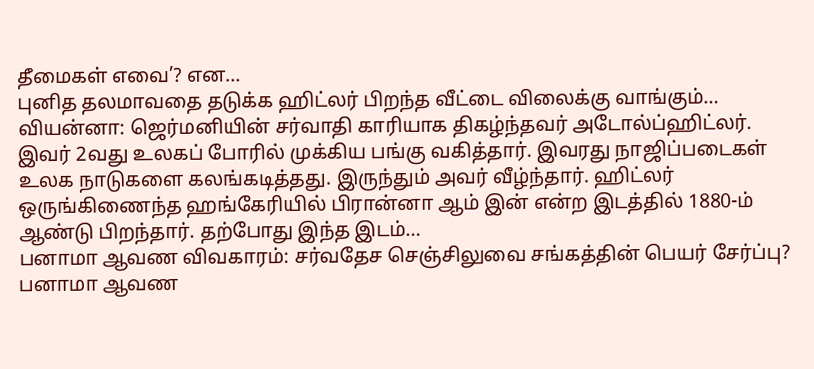தீமைகள் எவை’? என…
புனித தலமாவதை தடுக்க ஹிட்லர் பிறந்த வீட்டை விலைக்கு வாங்கும்…
வியன்னா: ஜெர்மனியின் சர்வாதி காரியாக திகழ்ந்தவர் அடோல்ப்ஹிட்லர். இவர் 2வது உலகப் போரில் முக்கிய பங்கு வகித்தார். இவரது நாஜிப்படைகள் உலக நாடுகளை கலங்கடித்தது. இருந்தும் அவர் வீழ்ந்தார். ஹிட்லர் ஒருங்கிணைந்த ஹங்கேரியில் பிரான்னா ஆம் இன் என்ற இடத்தில் 1880-ம் ஆண்டு பிறந்தார். தற்போது இந்த இடம்…
பனாமா ஆவண விவகாரம்: சர்வதேச செஞ்சிலுவை சங்கத்தின் பெயர் சேர்ப்பு?
பனாமா ஆவண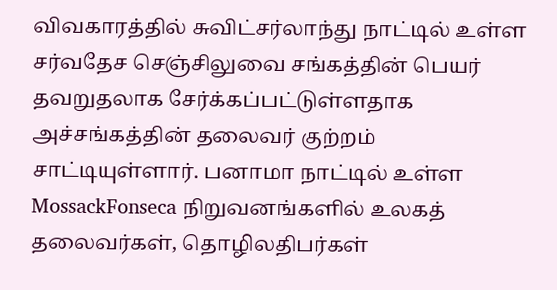விவகாரத்தில் சுவிட்சர்லாந்து நாட்டில் உள்ள சர்வதேச செஞ்சிலுவை சங்கத்தின் பெயர் தவறுதலாக சேர்க்கப்பட்டுள்ளதாக அச்சங்கத்தின் தலைவர் குற்றம் சாட்டியுள்ளார். பனாமா நாட்டில் உள்ள MossackFonseca நிறுவனங்களில் உலகத் தலைவர்கள், தொழிலதிபர்கள்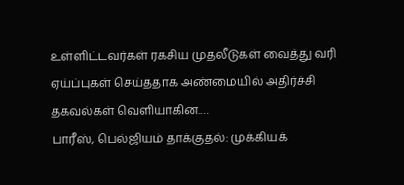உள்ளிட்டவர்கள் ரகசிய முதலீடுகள் வைத்து வரி ஏய்ப்புகள் செய்ததாக அண்மையில் அதிர்ச்சி தகவல்கள் வெளியாகின.…
பாரீஸ், பெல்ஜியம் தாக்குதல்: முக்கியக்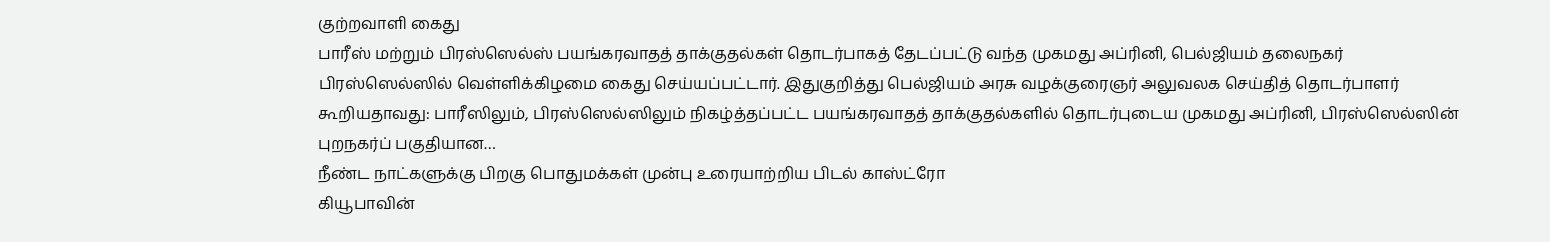குற்றவாளி கைது
பாரீஸ் மற்றும் பிரஸ்ஸெல்ஸ் பயங்கரவாதத் தாக்குதல்கள் தொடர்பாகத் தேடப்பட்டு வந்த முகமது அப்ரினி, பெல்ஜியம் தலைநகர் பிரஸ்ஸெல்ஸில் வெள்ளிக்கிழமை கைது செய்யப்பட்டார். இதுகுறித்து பெல்ஜியம் அரசு வழக்குரைஞர் அலுவலக செய்தித் தொடர்பாளர் கூறியதாவது: பாரீஸிலும், பிரஸ்ஸெல்ஸிலும் நிகழ்த்தப்பட்ட பயங்கரவாதத் தாக்குதல்களில் தொடர்புடைய முகமது அப்ரினி, பிரஸ்ஸெல்ஸின் புறநகர்ப் பகுதியான…
நீண்ட நாட்களுக்கு பிறகு பொதுமக்கள் முன்பு உரையாற்றிய பிடல் காஸ்ட்ரோ
கியூபாவின்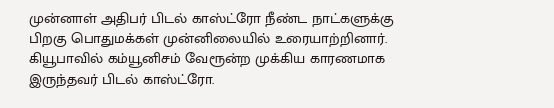முன்னாள் அதிபர் பிடல் காஸ்ட்ரோ நீண்ட நாட்களுக்கு பிறகு பொதுமக்கள் முன்னிலையில் உரையாற்றினார். கியூபாவில் கம்யூனிசம் வேரூன்ற முக்கிய காரணமாக இருந்தவர் பிடல் காஸ்ட்ரோ.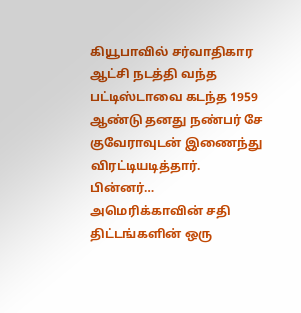கியூபாவில் சர்வாதிகார ஆட்சி நடத்தி வந்த பட்டிஸ்டாவை கடந்த 1959 ஆண்டு தனது நண்பர் சே குவேராவுடன் இணைந்து விரட்டியடித்தார். பின்னர்…
அமெரிக்காவின் சதி திட்டங்களின் ஒரு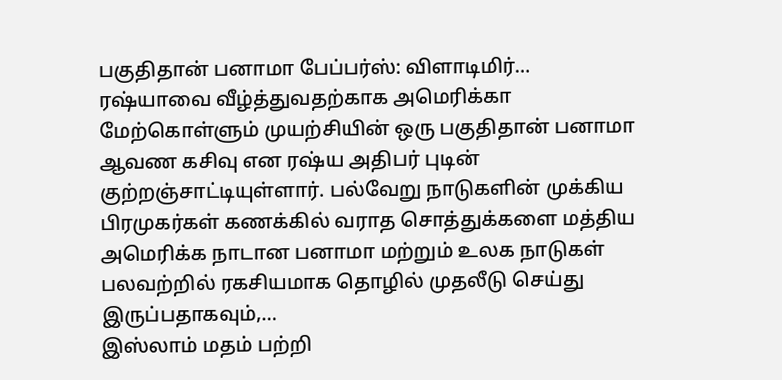பகுதிதான் பனாமா பேப்பர்ஸ்: விளாடிமிர்…
ரஷ்யாவை வீழ்த்துவதற்காக அமெரிக்கா மேற்கொள்ளும் முயற்சியின் ஒரு பகுதிதான் பனாமா ஆவண கசிவு என ரஷ்ய அதிபர் புடின் குற்றஞ்சாட்டியுள்ளார். பல்வேறு நாடுகளின் முக்கிய பிரமுகர்கள் கணக்கில் வராத சொத்துக்களை மத்திய அமெரிக்க நாடான பனாமா மற்றும் உலக நாடுகள் பலவற்றில் ரகசியமாக தொழில் முதலீடு செய்து இருப்பதாகவும்,…
இஸ்லாம் மதம் பற்றி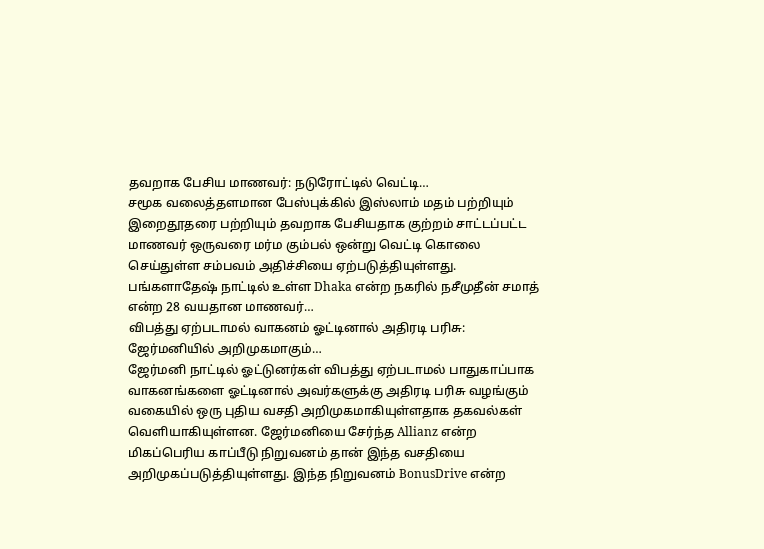தவறாக பேசிய மாணவர்: நடுரோட்டில் வெட்டி…
சமூக வலைத்தளமான பேஸ்புக்கில் இஸ்லாம் மதம் பற்றியும் இறைதூதரை பற்றியும் தவறாக பேசியதாக குற்றம் சாட்டப்பட்ட மாணவர் ஒருவரை மர்ம கும்பல் ஒன்று வெட்டி கொலை செய்துள்ள சம்பவம் அதிச்சியை ஏற்படுத்தியுள்ளது. பங்களாதேஷ் நாட்டில் உள்ள Dhaka என்ற நகரில் நசீமுதீன் சமாத் என்ற 28 வயதான மாணவர்…
விபத்து ஏற்படாமல் வாகனம் ஓட்டினால் அதிரடி பரிசு: ஜேர்மனியில் அறிமுகமாகும்…
ஜேர்மனி நாட்டில் ஓட்டுனர்கள் விபத்து ஏற்படாமல் பாதுகாப்பாக வாகனங்களை ஓட்டினால் அவர்களுக்கு அதிரடி பரிசு வழங்கும் வகையில் ஒரு புதிய வசதி அறிமுகமாகியுள்ளதாக தகவல்கள் வெளியாகியுள்ளன. ஜேர்மனியை சேர்ந்த Allianz என்ற மிகப்பெரிய காப்பீடு நிறுவனம் தான் இந்த வசதியை அறிமுகப்படுத்தியுள்ளது. இந்த நிறுவனம் BonusDrive என்ற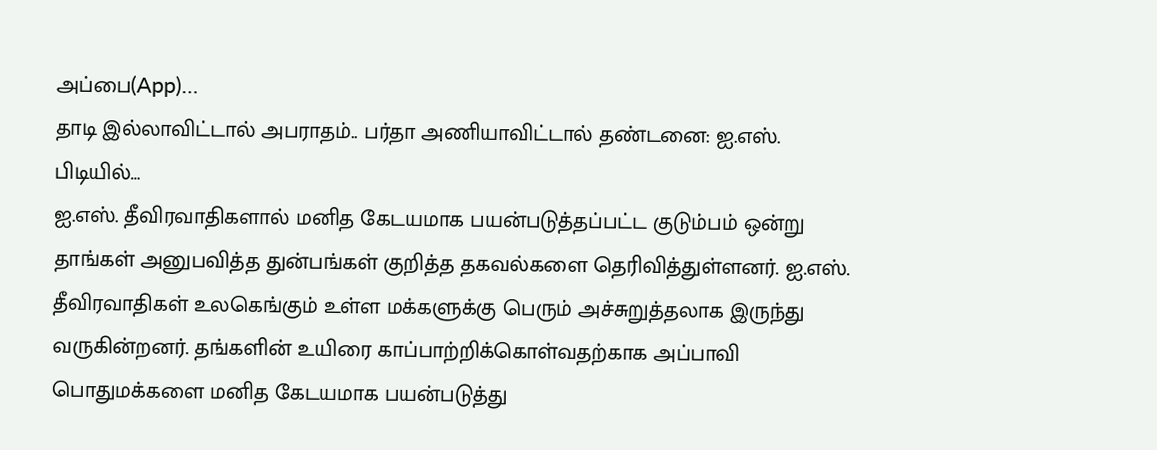அப்பை(App)…
தாடி இல்லாவிட்டால் அபராதம்.. பர்தா அணியாவிட்டால் தண்டனை: ஐ.எஸ். பிடியில்…
ஐ.எஸ். தீவிரவாதிகளால் மனித கேடயமாக பயன்படுத்தப்பட்ட குடும்பம் ஒன்று தாங்கள் அனுபவித்த துன்பங்கள் குறித்த தகவல்களை தெரிவித்துள்ளனர். ஐ.எஸ். தீவிரவாதிகள் உலகெங்கும் உள்ள மக்களுக்கு பெரும் அச்சுறுத்தலாக இருந்து வருகின்றனர். தங்களின் உயிரை காப்பாற்றிக்கொள்வதற்காக அப்பாவி பொதுமக்களை மனித கேடயமாக பயன்படுத்து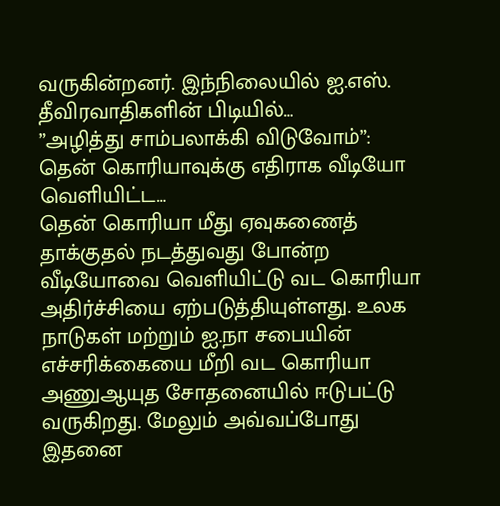வருகின்றனர். இந்நிலையில் ஐ.எஸ். தீவிரவாதிகளின் பிடியில்…
”அழித்து சாம்பலாக்கி விடுவோம்”: தென் கொரியாவுக்கு எதிராக வீடியோ வெளியிட்ட…
தென் கொரியா மீது ஏவுகணைத் தாக்குதல் நடத்துவது போன்ற வீடியோவை வெளியிட்டு வட கொரியா அதிர்ச்சியை ஏற்படுத்தியுள்ளது. உலக நாடுகள் மற்றும் ஐ.நா சபையின் எச்சரிக்கையை மீறி வட கொரியா அணுஆயுத சோதனையில் ஈடுபட்டு வருகிறது. மேலும் அவ்வப்போது இதனை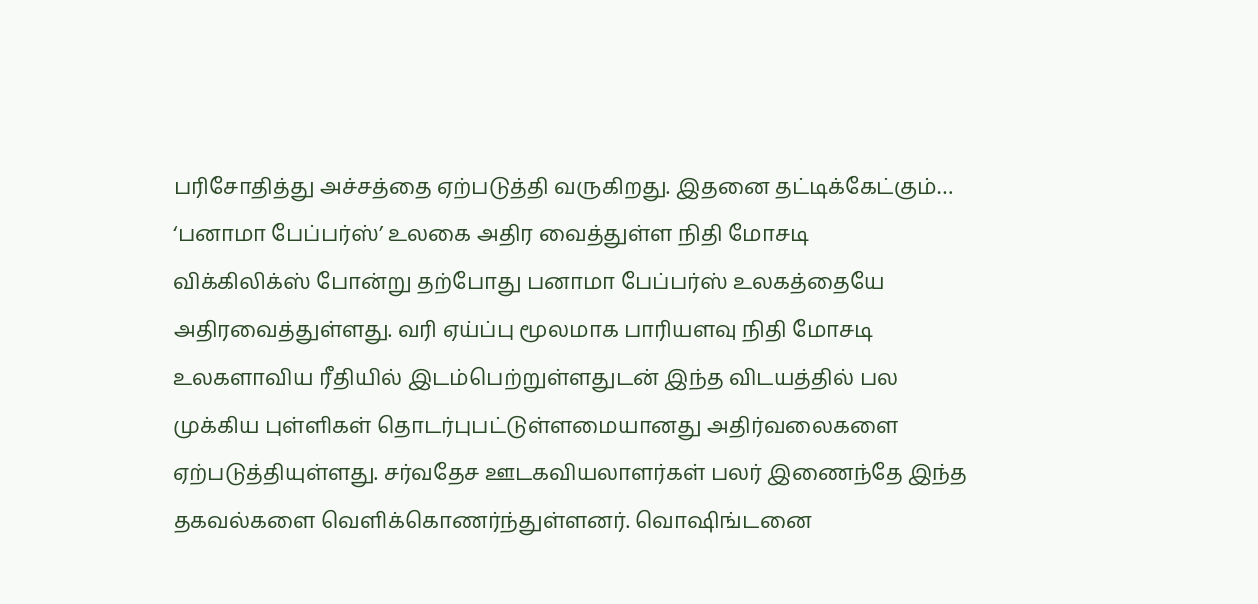பரிசோதித்து அச்சத்தை ஏற்படுத்தி வருகிறது. இதனை தட்டிக்கேட்கும்…
‘பனாமா பேப்பர்ஸ்’ உலகை அதிர வைத்துள்ள நிதி மோசடி
விக்கிலிக்ஸ் போன்று தற்போது பனாமா பேப்பர்ஸ் உலகத்தையே அதிரவைத்துள்ளது. வரி ஏய்ப்பு மூலமாக பாரியளவு நிதி மோசடி உலகளாவிய ரீதியில் இடம்பெற்றுள்ளதுடன் இந்த விடயத்தில் பல முக்கிய புள்ளிகள் தொடர்புபட்டுள்ளமையானது அதிர்வலைகளை ஏற்படுத்தியுள்ளது. சர்வதேச ஊடகவியலாளர்கள் பலர் இணைந்தே இந்த தகவல்களை வெளிக்கொணர்ந்துள்ளனர். வொஷிங்டனை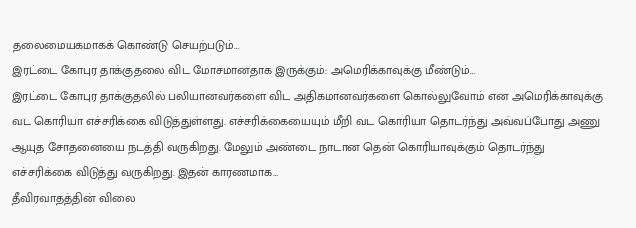தலைமையகமாகக் கொண்டு செயற்படும்…
இரட்டை கோபுர தாக்குதலை விட மோசமானதாக இருக்கும்: அமெரிக்காவுக்கு மீண்டும்…
இரட்டை கோபுர தாக்குதலில் பலியானவர்களை விட அதிகமானவர்களை கொல்லுவோம் என அமெரிக்காவுக்கு வட கொரியா எச்சரிக்கை விடுத்துள்ளது. எச்சரிக்கையையும் மீறி வட கொரியா தொடர்ந்து அவ்வப்போது அணு ஆயுத சோதனையை நடத்தி வருகிறது. மேலும் அண்டை நாடான தென் கொரியாவுக்கும் தொடர்ந்து எச்சரிக்கை விடுத்து வருகிறது. இதன் காரணமாக…
தீவிரவாதத்தின் விலை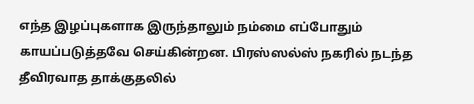எந்த இழப்புகளாக இருந்தாலும் நம்மை எப்போதும் காயப்படுத்தவே செய்கின்றன. பிரஸ்ஸல்ஸ் நகரில் நடந்த தீவிரவாத தாக்குதலில்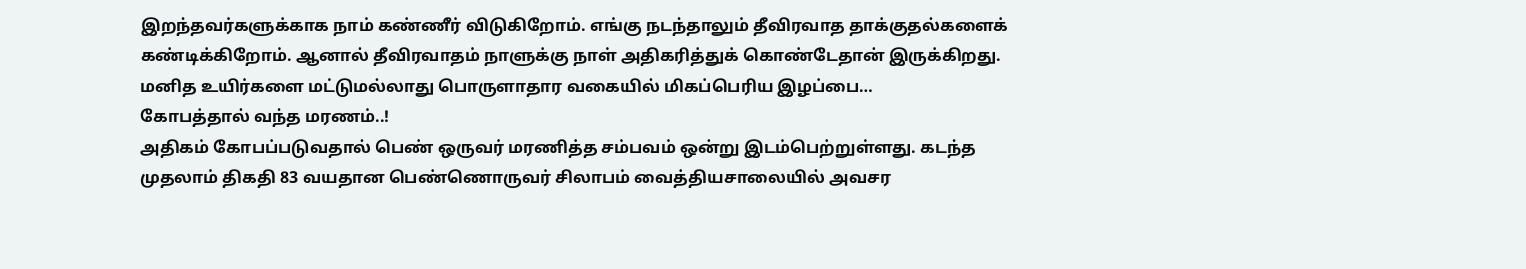இறந்தவர்களுக்காக நாம் கண்ணீர் விடுகிறோம். எங்கு நடந்தாலும் தீவிரவாத தாக்குதல்களைக் கண்டிக்கிறோம். ஆனால் தீவிரவாதம் நாளுக்கு நாள் அதிகரித்துக் கொண்டேதான் இருக்கிறது. மனித உயிர்களை மட்டுமல்லாது பொருளாதார வகையில் மிகப்பெரிய இழப்பை…
கோபத்தால் வந்த மரணம்..!
அதிகம் கோபப்படுவதால் பெண் ஒருவர் மரணித்த சம்பவம் ஒன்று இடம்பெற்றுள்ளது. கடந்த முதலாம் திகதி 83 வயதான பெண்ணொருவர் சிலாபம் வைத்தியசாலையில் அவசர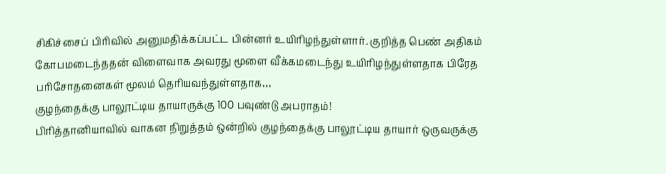சிகிச்சைப் பிரிவில் அனுமதிக்கப்பட்ட பின்னர் உயிரிழந்துள்ளார். குறித்த பெண் அதிகம் கோபமடைந்ததன் விளைவாக அவரது மூளை வீக்கமடைந்து உயிரிழந்துள்ளதாக பிரேத பரிசோதனைகள் மூலம் தெரியவந்துள்ளதாக…
குழந்தைக்கு பாலூட்டிய தாயாருக்கு 100 பவுண்டு அபராதம்!
பிரித்தானியாவில் வாகன நிறுத்தம் ஒன்றில் குழந்தைக்கு பாலூட்டிய தாயார் ஒருவருக்கு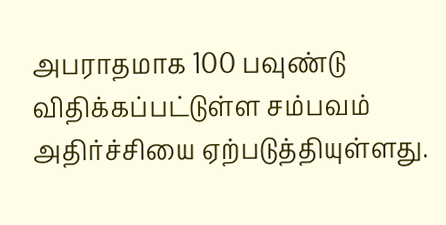அபராதமாக 100 பவுண்டு விதிக்கப்பட்டுள்ள சம்பவம் அதிர்ச்சியை ஏற்படுத்தியுள்ளது.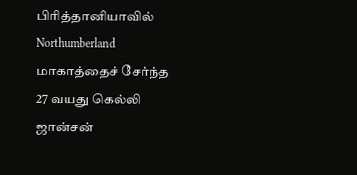பிரித்தானியாவில் Northumberland மாகாத்தைச் சேர்ந்த 27 வயது கெல்லி ஜான்சன்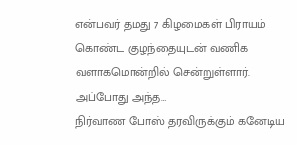என்பவர் தமது 7 கிழமைகள் பிராயம் கொண்ட குழந்தையுடன் வணிக வளாகமொன்றில் சென்றுள்ளார். அப்போது அந்த…
நிர்வாண போஸ் தரவிருக்கும் கனேடிய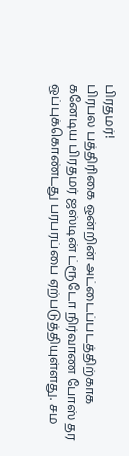பிரதமர்!
பிரபல பத்திரிகை ஒன்றின் அட்டைப்படத்திற்காக கனேடிய பிரதமர் ஜஸ்டின் ட்ரூடோ நிர்வாண போஸ் தர ஒப்புக்கொண்டது பரபரப்பை ஏற்படுத்தியுள்ளது. சம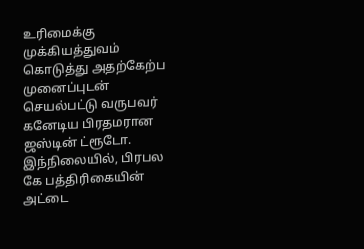உரிமைக்கு முக்கியத்துவம் கொடுத்து அதற்கேற்ப முனைப்புடன் செயல்பட்டு வருபவர் கனேடிய பிரதமரான ஜஸ்டின் ட்ரூடோ. இந்நிலையில், பிரபல கே பத்திரிகையின் அட்டை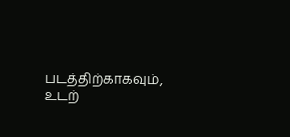படத்திற்காகவும், உடற்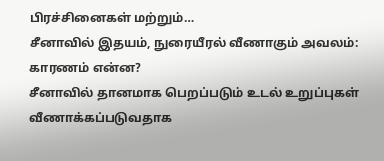பிரச்சினைகள் மற்றும்…
சீனாவில் இதயம், நுரையீரல் வீணாகும் அவலம்: காரணம் என்ன?
சீனாவில் தானமாக பெறப்படும் உடல் உறுப்புகள் வீணாக்கப்படுவதாக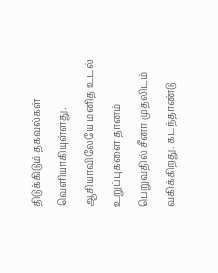திடுக்கிடும் தகவல்கள் வெளியாகியுள்ளது. ஆசியாவிலேயே மனித உடல் உறுப்புகளை தானம் பெறுவதில் சீனா முதலிடம் வகிக்கிறது. கடந்தாண்டு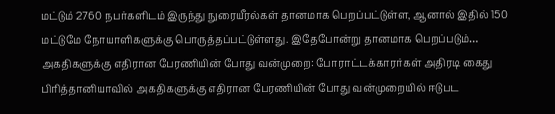மட்டும் 2760 நபர்களிடம் இருந்து நுரையீரல்கள் தானமாக பெறப்பட்டுள்ள, ஆனால் இதில் 150 மட்டுமே நோயாளிகளுக்கு பொருத்தப்பட்டுள்ளது. இதேபோன்று தானமாக பெறப்படும்…
அகதிகளுக்கு எதிரான பேரணியின் போது வன்முறை: போராட்டக்காரர்கள் அதிரடி கைது
பிரித்தானியாவில் அகதிகளுக்கு எதிரான பேரணியின் போது வன்முறையில் ஈடுபட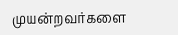முயன்றவர்களை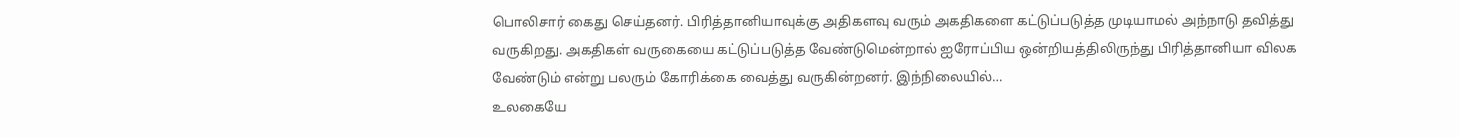பொலிசார் கைது செய்தனர். பிரித்தானியாவுக்கு அதிகளவு வரும் அகதிகளை கட்டுப்படுத்த முடியாமல் அந்நாடு தவித்து வருகிறது. அகதிகள் வருகையை கட்டுப்படுத்த வேண்டுமென்றால் ஐரோப்பிய ஒன்றியத்திலிருந்து பிரித்தானியா விலக வேண்டும் என்று பலரும் கோரிக்கை வைத்து வருகின்றனர். இந்நிலையில்…
உலகையே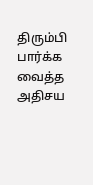திரும்பி பார்க்க வைத்த அதிசய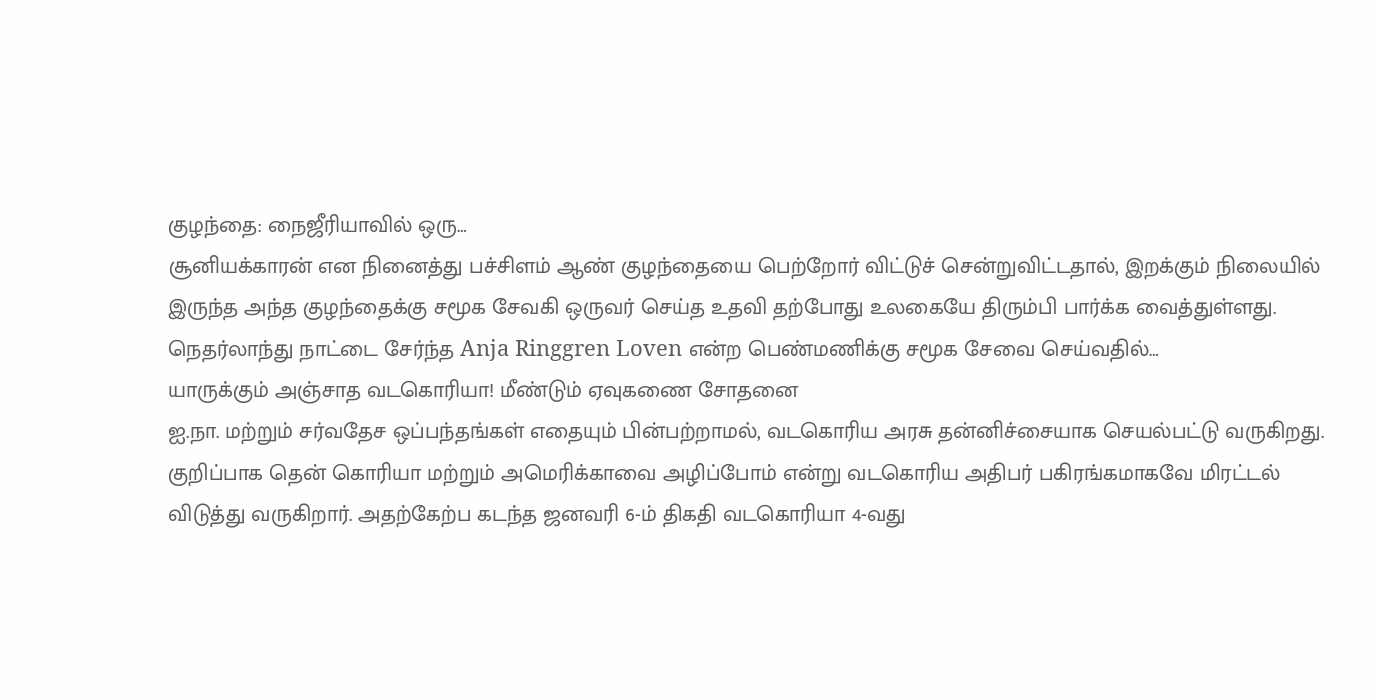குழந்தை: நைஜீரியாவில் ஒரு…
சூனியக்காரன் என நினைத்து பச்சிளம் ஆண் குழந்தையை பெற்றோர் விட்டுச் சென்றுவிட்டதால், இறக்கும் நிலையில் இருந்த அந்த குழந்தைக்கு சமூக சேவகி ஒருவர் செய்த உதவி தற்போது உலகையே திரும்பி பார்க்க வைத்துள்ளது. நெதர்லாந்து நாட்டை சேர்ந்த Anja Ringgren Loven என்ற பெண்மணிக்கு சமூக சேவை செய்வதில்…
யாருக்கும் அஞ்சாத வடகொரியா! மீண்டும் ஏவுகணை சோதனை
ஐ.நா. மற்றும் சர்வதேச ஒப்பந்தங்கள் எதையும் பின்பற்றாமல், வடகொரிய அரசு தன்னிச்சையாக செயல்பட்டு வருகிறது. குறிப்பாக தென் கொரியா மற்றும் அமெரிக்காவை அழிப்போம் என்று வடகொரிய அதிபர் பகிரங்கமாகவே மிரட்டல் விடுத்து வருகிறார். அதற்கேற்ப கடந்த ஜனவரி 6-ம் திகதி வடகொரியா 4-வது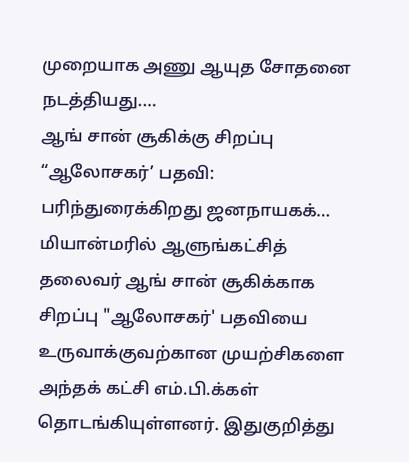முறையாக அணு ஆயுத சோதனை நடத்தியது.…
ஆங் சான் சூகிக்கு சிறப்பு “ஆலோசகர்’ பதவி: பரிந்துரைக்கிறது ஜனநாயகக்…
மியான்மரில் ஆளுங்கட்சித் தலைவர் ஆங் சான் சூகிக்காக சிறப்பு "ஆலோசகர்' பதவியை உருவாக்குவற்கான முயற்சிகளை அந்தக் கட்சி எம்.பி.க்கள் தொடங்கியுள்ளனர். இதுகுறித்து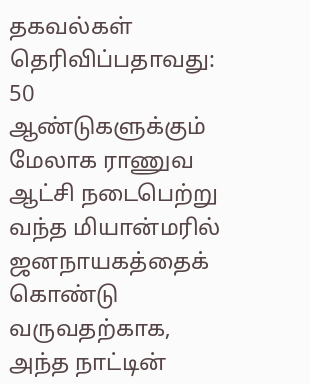தகவல்கள் தெரிவிப்பதாவது: 50 ஆண்டுகளுக்கும் மேலாக ராணுவ ஆட்சி நடைபெற்று வந்த மியான்மரில் ஜனநாயகத்தைக் கொண்டு வருவதற்காக, அந்த நாட்டின்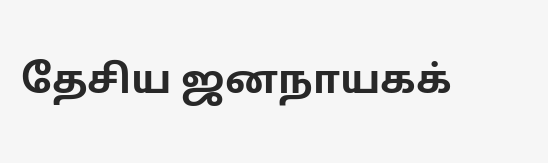தேசிய ஜனநாயகக்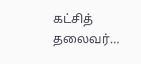கட்சித் தலைவர்…